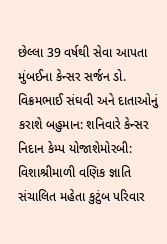છેલ્લા 39 વર્ષથી સેવા આપતા મુંબઈના કેન્સર સર્જન ડો. વિક્રમભાઈ સંઘવી અને દાતાઓનું કરાશે બહુમાન: શનિવારે કેન્સર નિદાન કેમ્પ યોજાશેમોરબી: વિશાશ્રીમાળી વણિક જ્ઞાતિ સંચાલિત મહેતા કુટુંબ પરિવાર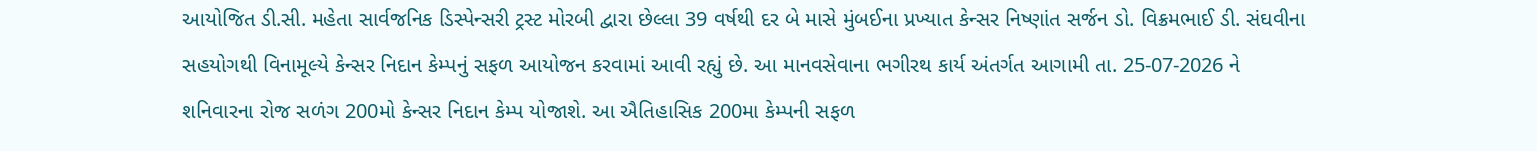આયોજિત ડી.સી. મહેતા સાર્વજનિક ડિસ્પેન્સરી ટ્રસ્ટ મોરબી દ્વારા છેલ્લા 39 વર્ષથી દર બે માસે મુંબઈના પ્રખ્યાત કેન્સર નિષ્ણાંત સર્જન ડો. વિક્રમભાઈ ડી. સંઘવીના સહયોગથી વિનામૂલ્યે કેન્સર નિદાન કેમ્પનું સફળ આયોજન કરવામાં આવી રહ્યું છે. આ માનવસેવાના ભગીરથ કાર્ય અંતર્ગત આગામી તા. 25-07-2026 ને શનિવારના રોજ સળંગ 200મો કેન્સર નિદાન કેમ્પ યોજાશે. આ ઐતિહાસિક 200મા કેમ્પની સફળ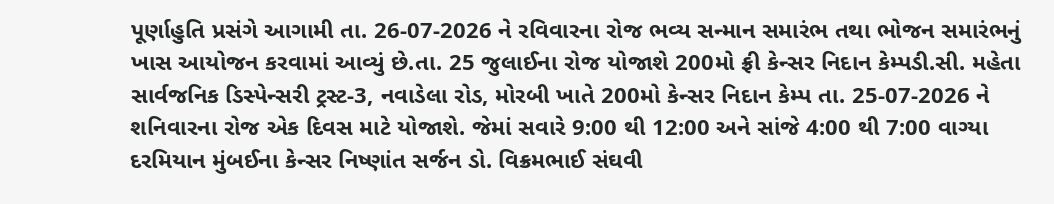પૂર્ણાહુતિ પ્રસંગે આગામી તા. 26-07-2026 ને રવિવારના રોજ ભવ્ય સન્માન સમારંભ તથા ભોજન સમારંભનું ખાસ આયોજન કરવામાં આવ્યું છે.તા. 25 જુલાઈના રોજ યોજાશે 200મો ફ્રી કેન્સર નિદાન કેમ્પડી.સી. મહેતા સાર્વજનિક ડિસ્પેન્સરી ટ્રસ્ટ-3, નવાડેલા રોડ, મોરબી ખાતે 200મો કેન્સર નિદાન કેમ્પ તા. 25-07-2026 ને શનિવારના રોજ એક દિવસ માટે યોજાશે. જેમાં સવારે 9:00 થી 12:00 અને સાંજે 4:00 થી 7:00 વાગ્યા દરમિયાન મુંબઈના કેન્સર નિષ્ણાંત સર્જન ડો. વિક્રમભાઈ સંઘવી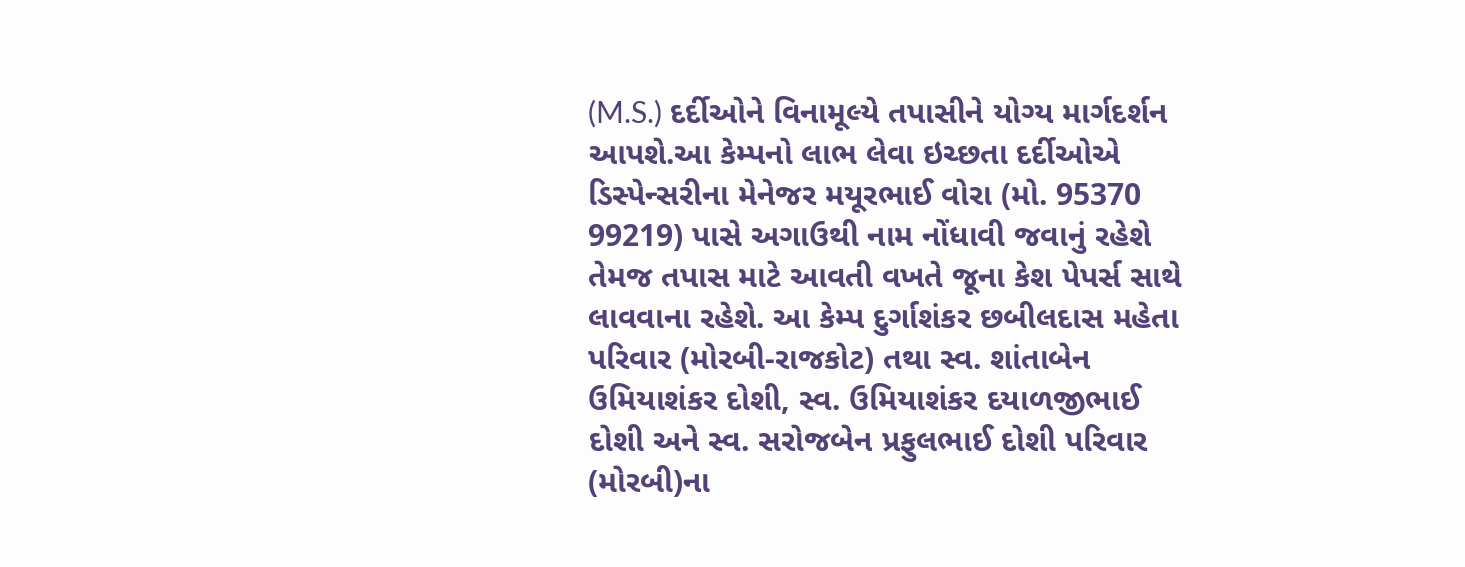(M.S.) દર્દીઓને વિનામૂલ્યે તપાસીને યોગ્ય માર્ગદર્શન આપશે.આ કેમ્પનો લાભ લેવા ઇચ્છતા દર્દીઓએ ડિસ્પેન્સરીના મેનેજર મયૂરભાઈ વોરા (મો. 95370 99219) પાસે અગાઉથી નામ નોંધાવી જવાનું રહેશે તેમજ તપાસ માટે આવતી વખતે જૂના કેશ પેપર્સ સાથે લાવવાના રહેશે. આ કેમ્પ દુર્ગાશંકર છબીલદાસ મહેતા પરિવાર (મોરબી-રાજકોટ) તથા સ્વ. શાંતાબેન ઉમિયાશંકર દોશી, સ્વ. ઉમિયાશંકર દયાળજીભાઈ દોશી અને સ્વ. સરોજબેન પ્રફુલભાઈ દોશી પરિવાર (મોરબી)ના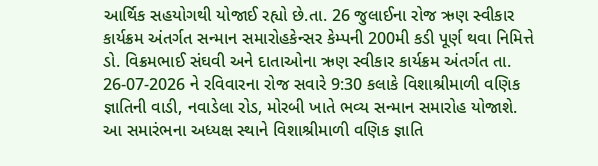આર્થિક સહયોગથી યોજાઈ રહ્યો છે.તા. 26 જુલાઈના રોજ ઋણ સ્વીકાર કાર્યક્રમ અંતર્ગત સન્માન સમારોહકેન્સર કેમ્પની 200મી કડી પૂર્ણ થવા નિમિત્તે ડો. વિક્રમભાઈ સંઘવી અને દાતાઓના ઋણ સ્વીકાર કાર્યક્રમ અંતર્ગત તા. 26-07-2026 ને રવિવારના રોજ સવારે 9:30 કલાકે વિશાશ્રીમાળી વણિક જ્ઞાતિની વાડી, નવાડેલા રોડ, મોરબી ખાતે ભવ્ય સન્માન સમારોહ યોજાશે. આ સમારંભના અધ્યક્ષ સ્થાને વિશાશ્રીમાળી વણિક જ્ઞાતિ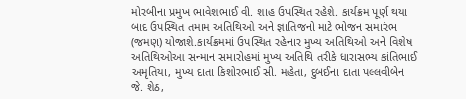મોરબીના પ્રમુખ ભાવેશભાઈ વી. શાહ ઉપસ્થિત રહેશે. કાર્યક્રમ પૂર્ણ થયા બાદ ઉપસ્થિત તમામ અતિથિઓ અને જ્ઞાતિજનો માટે ભોજન સમારંભ (જમણ) યોજાશે.કાર્યક્રમમાં ઉપસ્થિત રહેનાર મુખ્ય અતિથિઓ અને વિશેષ અતિથિઓઆ સન્માન સમારોહમાં મુખ્ય અતિથિ તરીકે ધારાસભ્ય કાંતિભાઈ અમૃતિયા, મુખ્ય દાતા કિશોરભાઈ સી. મહેતા, દુબઈના દાતા પલ્લવીબેન જે. શેઠ,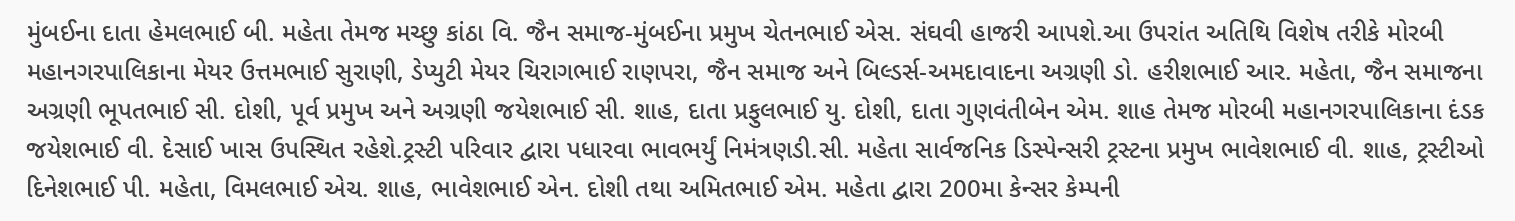મુંબઈના દાતા હેમલભાઈ બી. મહેતા તેમજ મચ્છુ કાંઠા વિ. જૈન સમાજ-મુંબઈના પ્રમુખ ચેતનભાઈ એસ. સંઘવી હાજરી આપશે.આ ઉપરાંત અતિથિ વિશેષ તરીકે મોરબી મહાનગરપાલિકાના મેયર ઉત્તમભાઈ સુરાણી, ડેપ્યુટી મેયર ચિરાગભાઈ રાણપરા, જૈન સમાજ અને બિલ્ડર્સ-અમદાવાદના અગ્રણી ડો. હરીશભાઈ આર. મહેતા, જૈન સમાજના અગ્રણી ભૂપતભાઈ સી. દોશી, પૂર્વ પ્રમુખ અને અગ્રણી જયેશભાઈ સી. શાહ, દાતા પ્રફુલભાઈ યુ. દોશી, દાતા ગુણવંતીબેન એમ. શાહ તેમજ મોરબી મહાનગરપાલિકાના દંડક જયેશભાઈ વી. દેસાઈ ખાસ ઉપસ્થિત રહેશે.ટ્રસ્ટી પરિવાર દ્વારા પધારવા ભાવભર્યું નિમંત્રણડી.સી. મહેતા સાર્વજનિક ડિસ્પેન્સરી ટ્રસ્ટના પ્રમુખ ભાવેશભાઈ વી. શાહ, ટ્રસ્ટીઓ દિનેશભાઈ પી. મહેતા, વિમલભાઈ એચ. શાહ, ભાવેશભાઈ એન. દોશી તથા અમિતભાઈ એમ. મહેતા દ્વારા 200મા કેન્સર કેમ્પની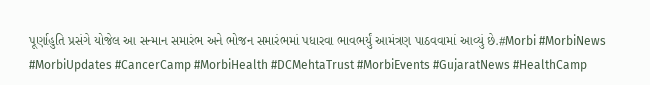પૂર્ણાહુતિ પ્રસંગે યોજેલ આ સન્માન સમારંભ અને ભોજન સમારંભમાં પધારવા ભાવભર્યું આમંત્રણ પાઠવવામાં આવ્યું છે.#Morbi #MorbiNews #MorbiUpdates #CancerCamp #MorbiHealth #DCMehtaTrust #MorbiEvents #GujaratNews #HealthCamp